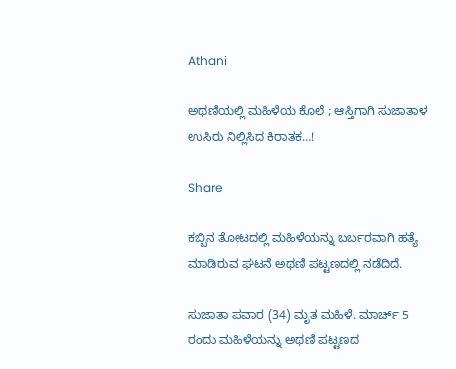Athani

ಅಥಣಿಯಲ್ಲಿ ಮಹಿಳೆಯ ಕೊಲೆ ; ಆಸ್ತಿಗಾಗಿ ಸುಜಾತಾಳ ಉಸಿರು ನಿಲ್ಲಿಸಿದ ಕಿರಾತಕ…!

Share

ಕಬ್ಬಿನ ತೋಟದಲ್ಲಿ ಮಹಿಳೆಯನ್ನು ಬರ್ಬರವಾಗಿ ಹತ್ಯೆ ಮಾಡಿರುವ ಘಟನೆ ಅಥಣಿ ಪಟ್ಟಣದಲ್ಲಿ ನಡೆದಿದೆ.

ಸುಜಾತಾ ಪವಾರ (34) ಮೃತ ಮಹಿಳೆ. ಮಾರ್ಚ್ 5 ರಂದು ಮಹಿಳೆಯನ್ನು ಅಥಣಿ ಪಟ್ಟಣದ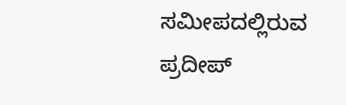ಸಮೀಪದಲ್ಲಿರುವ ಪ್ರದೀಪ್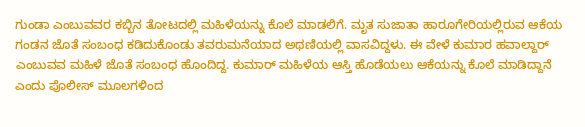ಗುಂಡಾ ಎಂಬುವವರ ಕಬ್ಬಿನ ತೋಟದಲ್ಲಿ ಮಹಿಳೆಯನ್ನು ಕೊಲೆ ಮಾಡಲಿಗೆ. ಮೃತ ಸುಜಾತಾ ಹಾರೂಗೇರಿಯಲ್ಲಿರುವ ಆಕೆಯ ಗಂಡನ ಜೊತೆ ಸಂಬಂಧ ಕಡಿದುಕೊಂಡು ತವರುಮನೆಯಾದ ಅಥಣಿಯಲ್ಲಿ ವಾಸವಿದ್ದಳು. ಈ ವೇಳೆ ಕುಮಾರ ಹವಾಲ್ದಾ‌ರ್ ಎಂಬುವವ ಮಹಿಳೆ ಜೊತೆ ಸಂಬಂಧ ಹೊಂದಿದ್ದ. ಕುಮಾ‌ರ್ ಮಹಿಳೆಯ ಆಸ್ತಿ ಹೊಡೆಯಲು ಆಕೆಯನ್ನು ಕೊಲೆ ಮಾಡಿದ್ದಾನೆ ಎಂದು ಪೊಲೀಸ್ ಮೂಲಗಳಿಂದ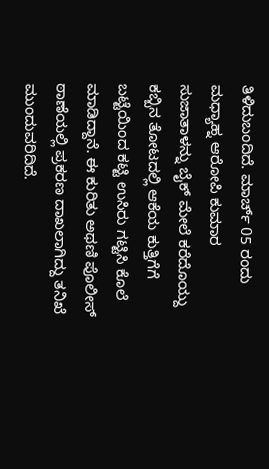ತಿಳಿದುಬಂದಿದೆ. ಮಾರ್ಚ್ 05 ರಂದು ಮಧ್ಯಾಹ್ನ ಆರೋಪಿ ಕುಮಾರ ಸುಜಾತಾಳನ್ನು ಬೈಕ್ ಮೇಲೆ ಕರೆದೊಯ್ದು ಕಬ್ಬಿನ ತೋಟದಲ್ಲಿ ಆಕೆಯ ಕುತ್ತಿಗೆಗೆ ಬಟ್ಟೆಯಿಂದ ಕಟ್ಟಿ ಉಸಿರು ಗಟ್ಟಿಸಿ ಕೊಲೆ ಮಾಡಿದ್ದಾನೆ. ಈ ಕುರಿತು ಅಥಣಿ ಪೊಲೀಸ್ ಠಾಣೆಯಲ್ಲಿ ಪ್ರಕರಣ ದಾಖಲಾಗಿದ್ದು ತನಿಖೆ ಮುಂದುವರಿದಿದೆ.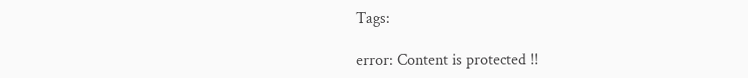Tags:

error: Content is protected !!